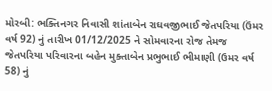મોરબી: ભક્તિનગર નિવાસી શાંતાબેન રાઘવજીભાઈ જેતપરિયા (ઉંમર વર્ષ 92) નું તારીખ 01/12/2025 ને સોમવારના રોજ તેમજ જેતપરિયા પરિવારના બહેન મુક્તાબેન પ્રભુભાઈ ભીમાણી (ઉમર વર્ષ 58) નું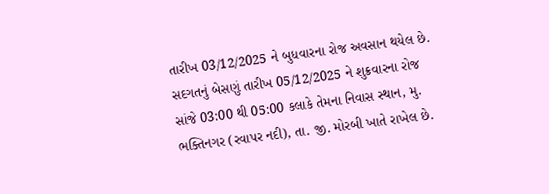તારીખ 03/12/2025 ને બુધવારના રોજ અવસાન થયેલ છે. સદગતનું બેસણું તારીખ 05/12/2025 ને શુક્રવારના રોજ સાંજે 03:00 થી 05:00 કલાકે તેમના નિવાસ સ્થાન, મુ. ભક્તિનગર (રવાપર નદી), તા. જી. મોરબી ખાતે રાખેલ છે.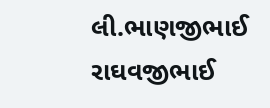લી.ભાણજીભાઈ રાઘવજીભાઈ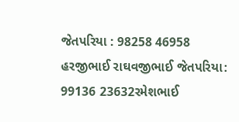જેતપરિયા : 98258 46958 હરજીભાઈ રાઘવજીભાઈ જેતપરિયા: 99136 23632રમેશભાઈ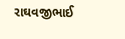રાઘવજીભાઈ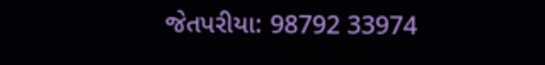જેતપરીયા: 98792 33974